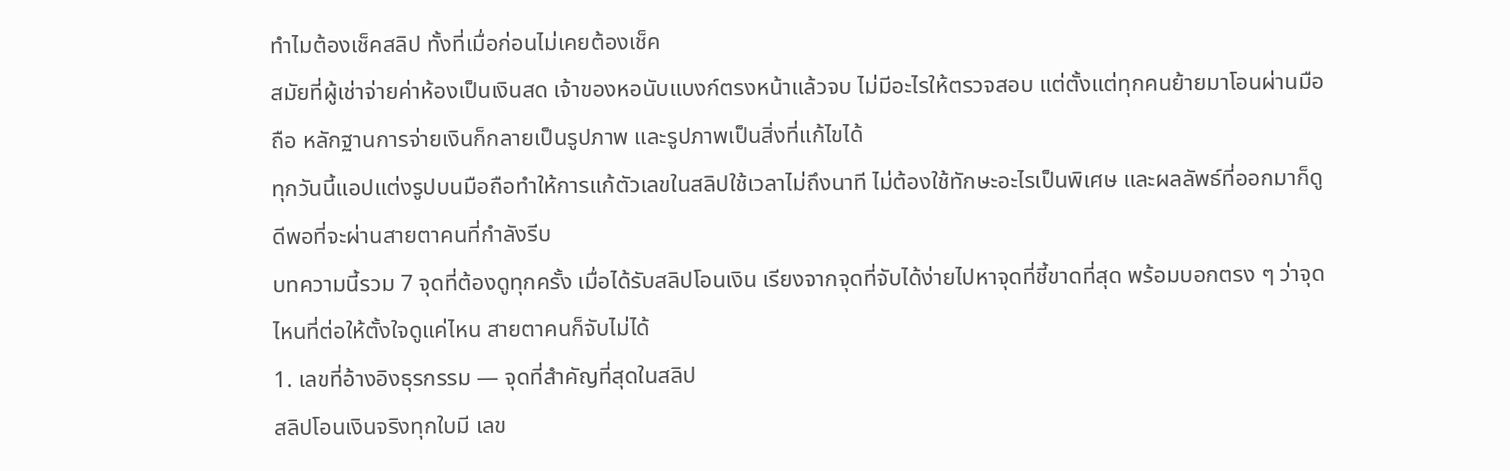ทำไมต้องเช็คสลิป ทั้งที่เมื่อก่อนไม่เคยต้องเช็ค
สมัยที่ผู้เช่าจ่ายค่าห้องเป็นเงินสด เจ้าของหอนับแบงก์ตรงหน้าแล้วจบ ไม่มีอะไรให้ตรวจสอบ แต่ตั้งแต่ทุกคนย้ายมาโอนผ่านมือถือ หลักฐานการจ่ายเงินก็กลายเป็นรูปภาพ และรูปภาพเป็นสิ่งที่แก้ไขได้
ทุกวันนี้แอปแต่งรูปบนมือถือทำให้การแก้ตัวเลขในสลิปใช้เวลาไม่ถึงนาที ไม่ต้องใช้ทักษะอะไรเป็นพิเศษ และผลลัพธ์ที่ออกมาก็ดูดีพอที่จะผ่านสายตาคนที่กำลังรีบ
บทความนี้รวม 7 จุดที่ต้องดูทุกครั้ง เมื่อได้รับสลิปโอนเงิน เรียงจากจุดที่จับได้ง่ายไปหาจุดที่ชี้ขาดที่สุด พร้อมบอกตรง ๆ ว่าจุดไหนที่ต่อให้ตั้งใจดูแค่ไหน สายตาคนก็จับไม่ได้
1. เลขที่อ้างอิงธุรกรรม — จุดที่สำคัญที่สุดในสลิป
สลิปโอนเงินจริงทุกใบมี เลข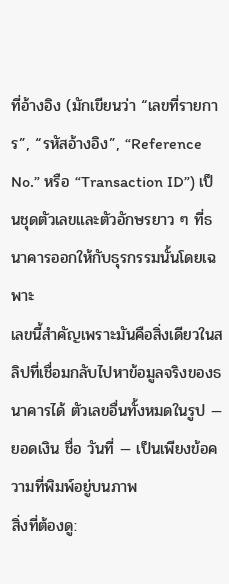ที่อ้างอิง (มักเขียนว่า “เลขที่รายการ”, “รหัสอ้างอิง”, “Reference No.” หรือ “Transaction ID”) เป็นชุดตัวเลขและตัวอักษรยาว ๆ ที่ธนาคารออกให้กับธุรกรรมนั้นโดยเฉพาะ
เลขนี้สำคัญเพราะมันคือสิ่งเดียวในสลิปที่เชื่อมกลับไปหาข้อมูลจริงของธนาคารได้ ตัวเลขอื่นทั้งหมดในรูป — ยอดเงิน ชื่อ วันที่ — เป็นเพียงข้อความที่พิมพ์อยู่บนภาพ
สิ่งที่ต้องดู: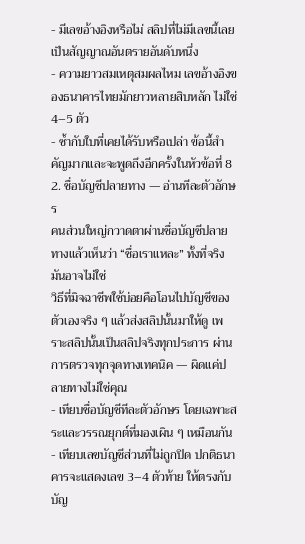- มีเลขอ้างอิงหรือไม่ สลิปที่ไม่มีเลขนี้เลย เป็นสัญญาณอันตรายอันดับหนึ่ง
- ความยาวสมเหตุสมผลไหม เลขอ้างอิงของธนาคารไทยมักยาวหลายสิบหลัก ไม่ใช่ 4–5 ตัว
- ซ้ำกับใบที่เคยได้รับหรือเปล่า ข้อนี้สำคัญมากและจะพูดถึงอีกครั้งในหัวข้อที่ 8
2. ชื่อบัญชีปลายทาง — อ่านทีละตัวอักษร
คนส่วนใหญ่กวาดตาผ่านชื่อบัญชีปลายทางแล้วเห็นว่า “ชื่อเราแหละ” ทั้งที่จริงมันอาจไม่ใช่
วิธีที่มิจฉาชีพใช้บ่อยคือโอนไปบัญชีของตัวเองจริง ๆ แล้วส่งสลิปนั้นมาให้ดู เพราะสลิปนั้นเป็นสลิปจริงทุกประการ ผ่านการตรวจทุกจุดทางเทคนิค — ผิดแค่ปลายทางไม่ใช่คุณ
- เทียบชื่อบัญชีทีละตัวอักษร โดยเฉพาะสระและวรรณยุกต์ที่มองเผิน ๆ เหมือนกัน
- เทียบเลขบัญชีส่วนที่ไม่ถูกปิด ปกติธนาคารจะแสดงเลข 3–4 ตัวท้าย ให้ตรงกับบัญ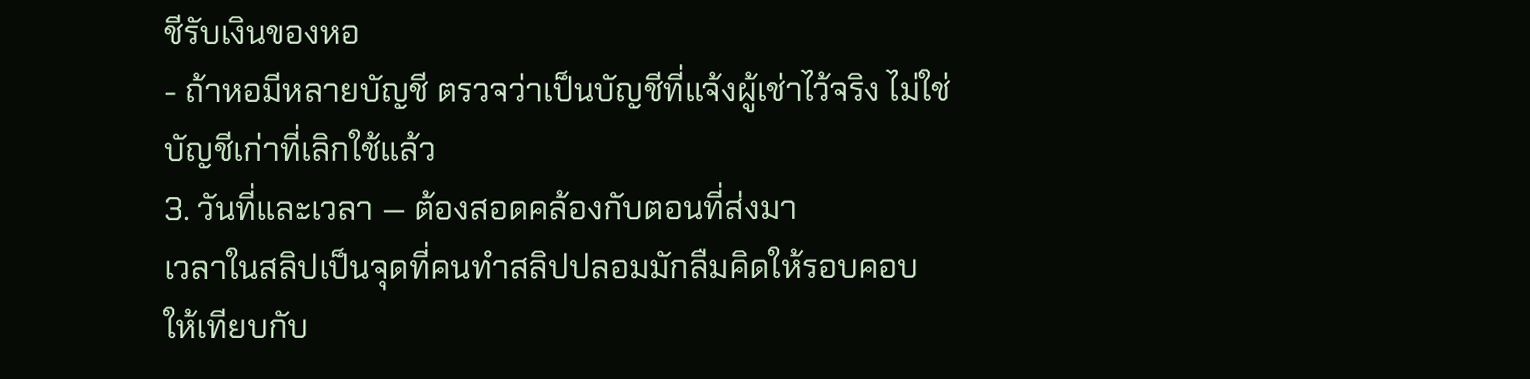ชีรับเงินของหอ
- ถ้าหอมีหลายบัญชี ตรวจว่าเป็นบัญชีที่แจ้งผู้เช่าไว้จริง ไม่ใช่บัญชีเก่าที่เลิกใช้แล้ว
3. วันที่และเวลา — ต้องสอดคล้องกับตอนที่ส่งมา
เวลาในสลิปเป็นจุดที่คนทำสลิปปลอมมักลืมคิดให้รอบคอบ ให้เทียบกับ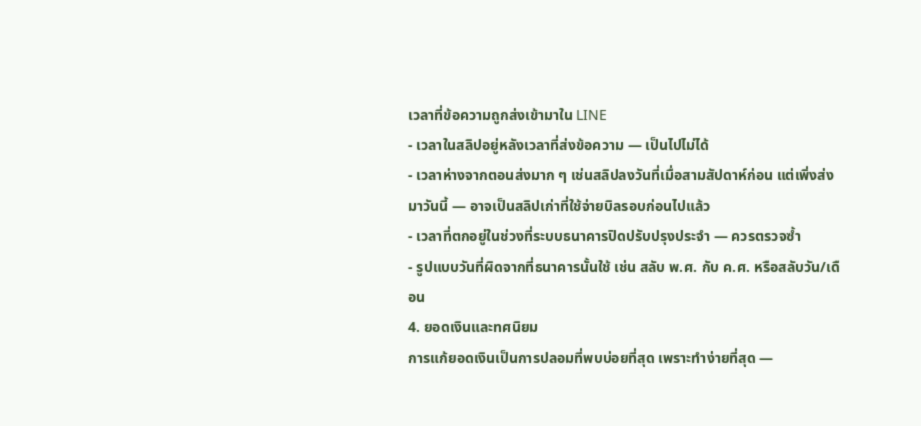เวลาที่ข้อความถูกส่งเข้ามาใน LINE
- เวลาในสลิปอยู่หลังเวลาที่ส่งข้อความ — เป็นไปไม่ได้
- เวลาห่างจากตอนส่งมาก ๆ เช่นสลิปลงวันที่เมื่อสามสัปดาห์ก่อน แต่เพิ่งส่งมาวันนี้ — อาจเป็นสลิปเก่าที่ใช้จ่ายบิลรอบก่อนไปแล้ว
- เวลาที่ตกอยู่ในช่วงที่ระบบธนาคารปิดปรับปรุงประจำ — ควรตรวจซ้ำ
- รูปแบบวันที่ผิดจากที่ธนาคารนั้นใช้ เช่น สลับ พ.ศ. กับ ค.ศ. หรือสลับวัน/เดือน
4. ยอดเงินและทศนิยม
การแก้ยอดเงินเป็นการปลอมที่พบบ่อยที่สุด เพราะทำง่ายที่สุด —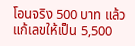โอนจริง 500 บาท แล้วแก้เลขให้เป็น 5,500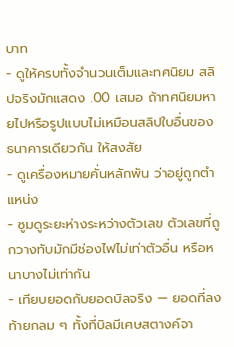บาท
- ดูให้ครบทั้งจำนวนเต็มและทศนิยม สลิปจริงมักแสดง .00 เสมอ ถ้าทศนิยมหายไปหรือรูปแบบไม่เหมือนสลิปใบอื่นของธนาคารเดียวกัน ให้สงสัย
- ดูเครื่องหมายคั่นหลักพัน ว่าอยู่ถูกตำแหน่ง
- ซูมดูระยะห่างระหว่างตัวเลข ตัวเลขที่ถูกวางทับมักมีช่องไฟไม่เท่าตัวอื่น หรือหนาบางไม่เท่ากัน
- เทียบยอดกับยอดบิลจริง — ยอดที่ลงท้ายกลม ๆ ทั้งที่บิลมีเศษสตางค์จา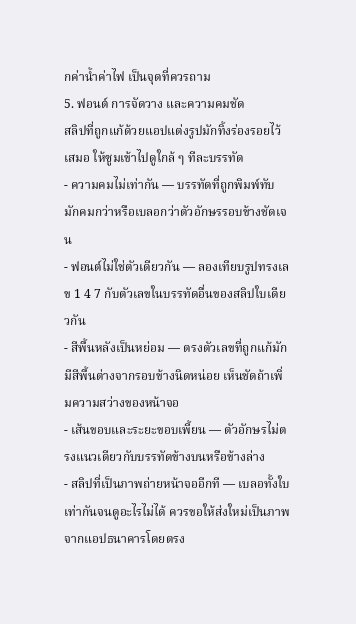กค่าน้ำค่าไฟ เป็นจุดที่ควรถาม
5. ฟอนต์ การจัดวาง และความคมชัด
สลิปที่ถูกแก้ด้วยแอปแต่งรูปมักทิ้งร่องรอยไว้เสมอ ให้ซูมเข้าไปดูใกล้ ๆ ทีละบรรทัด
- ความคมไม่เท่ากัน — บรรทัดที่ถูกพิมพ์ทับมักคมกว่าหรือเบลอกว่าตัวอักษรรอบข้างชัดเจน
- ฟอนต์ไม่ใช่ตัวเดียวกัน — ลองเทียบรูปทรงเลข 1 4 7 กับตัวเลขในบรรทัดอื่นของสลิปใบเดียวกัน
- สีพื้นหลังเป็นหย่อม — ตรงตัวเลขที่ถูกแก้มักมีสีพื้นต่างจากรอบข้างนิดหน่อย เห็นชัดถ้าเพิ่มความสว่างของหน้าจอ
- เส้นขอบและระยะขอบเพี้ยน — ตัวอักษรไม่ตรงแนวเดียวกับบรรทัดข้างบนหรือข้างล่าง
- สลิปที่เป็นภาพถ่ายหน้าจออีกที — เบลอทั้งใบเท่ากันจนดูอะไรไม่ได้ ควรขอให้ส่งใหม่เป็นภาพจากแอปธนาคารโดยตรง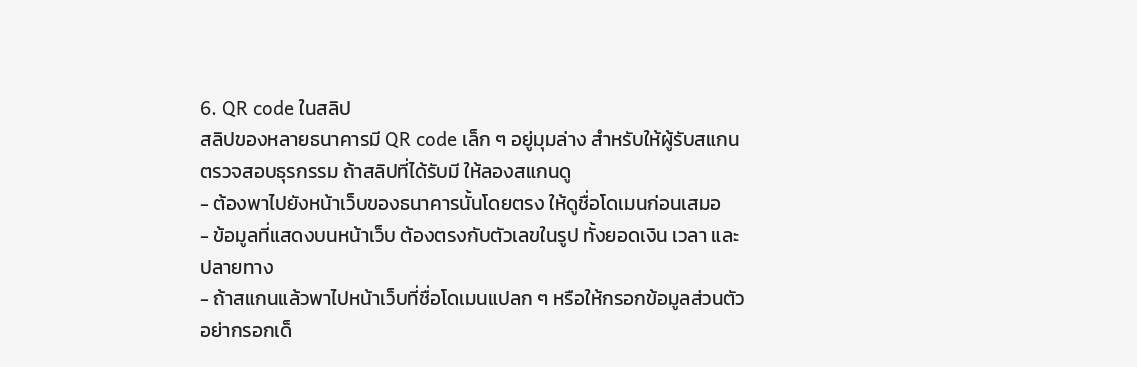6. QR code ในสลิป
สลิปของหลายธนาคารมี QR code เล็ก ๆ อยู่มุมล่าง สำหรับให้ผู้รับสแกนตรวจสอบธุรกรรม ถ้าสลิปที่ได้รับมี ให้ลองสแกนดู
- ต้องพาไปยังหน้าเว็บของธนาคารนั้นโดยตรง ให้ดูชื่อโดเมนก่อนเสมอ
- ข้อมูลที่แสดงบนหน้าเว็บ ต้องตรงกับตัวเลขในรูป ทั้งยอดเงิน เวลา และปลายทาง
- ถ้าสแกนแล้วพาไปหน้าเว็บที่ชื่อโดเมนแปลก ๆ หรือให้กรอกข้อมูลส่วนตัว อย่ากรอกเด็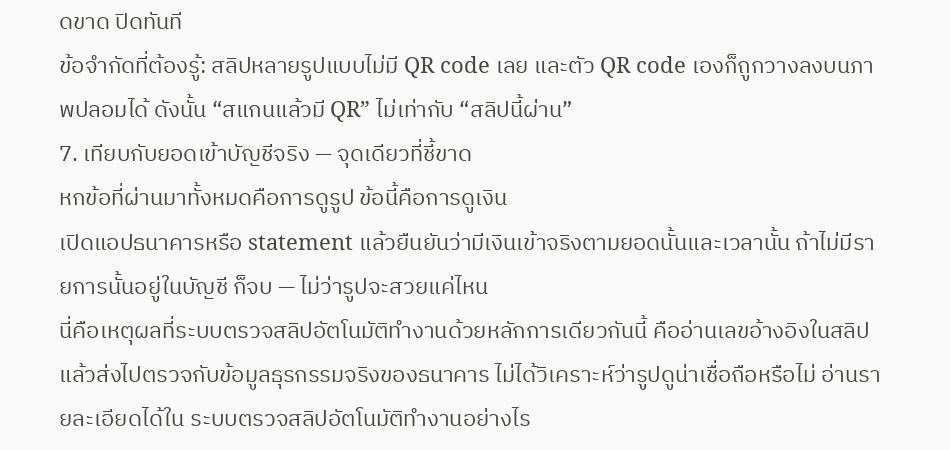ดขาด ปิดทันที
ข้อจำกัดที่ต้องรู้: สลิปหลายรูปแบบไม่มี QR code เลย และตัว QR code เองก็ถูกวางลงบนภาพปลอมได้ ดังนั้น “สแกนแล้วมี QR” ไม่เท่ากับ “สลิปนี้ผ่าน”
7. เทียบกับยอดเข้าบัญชีจริง — จุดเดียวที่ชี้ขาด
หกข้อที่ผ่านมาทั้งหมดคือการดูรูป ข้อนี้คือการดูเงิน
เปิดแอปธนาคารหรือ statement แล้วยืนยันว่ามีเงินเข้าจริงตามยอดนั้นและเวลานั้น ถ้าไม่มีรายการนั้นอยู่ในบัญชี ก็จบ — ไม่ว่ารูปจะสวยแค่ไหน
นี่คือเหตุผลที่ระบบตรวจสลิปอัตโนมัติทำงานด้วยหลักการเดียวกันนี้ คืออ่านเลขอ้างอิงในสลิปแล้วส่งไปตรวจกับข้อมูลธุรกรรมจริงของธนาคาร ไม่ได้วิเคราะห์ว่ารูปดูน่าเชื่อถือหรือไม่ อ่านรายละเอียดได้ใน ระบบตรวจสลิปอัตโนมัติทำงานอย่างไร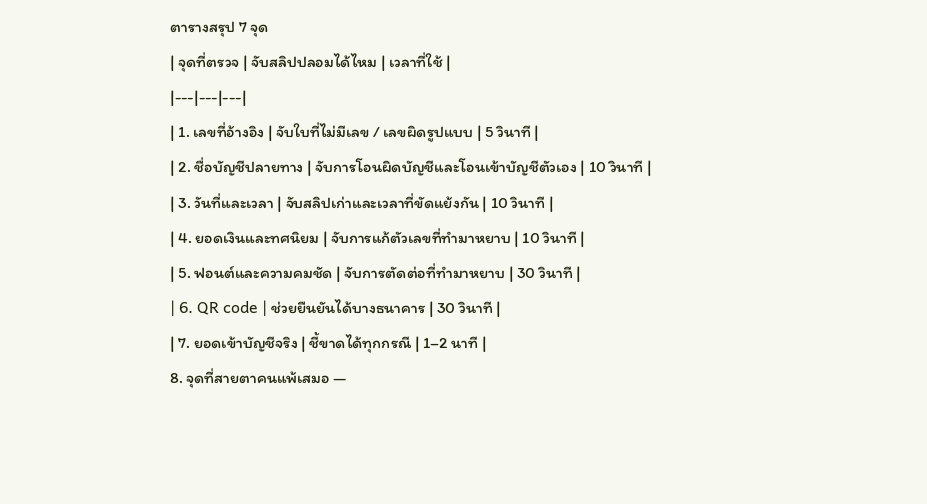ตารางสรุป 7 จุด
| จุดที่ตรวจ | จับสลิปปลอมได้ไหม | เวลาที่ใช้ |
|---|---|---|
| 1. เลขที่อ้างอิง | จับใบที่ไม่มีเลข / เลขผิดรูปแบบ | 5 วินาที |
| 2. ชื่อบัญชีปลายทาง | จับการโอนผิดบัญชีและโอนเข้าบัญชีตัวเอง | 10 วินาที |
| 3. วันที่และเวลา | จับสลิปเก่าและเวลาที่ขัดแย้งกัน | 10 วินาที |
| 4. ยอดเงินและทศนิยม | จับการแก้ตัวเลขที่ทำมาหยาบ | 10 วินาที |
| 5. ฟอนต์และความคมชัด | จับการตัดต่อที่ทำมาหยาบ | 30 วินาที |
| 6. QR code | ช่วยยืนยันได้บางธนาคาร | 30 วินาที |
| 7. ยอดเข้าบัญชีจริง | ชี้ขาดได้ทุกกรณี | 1–2 นาที |
8. จุดที่สายตาคนแพ้เสมอ —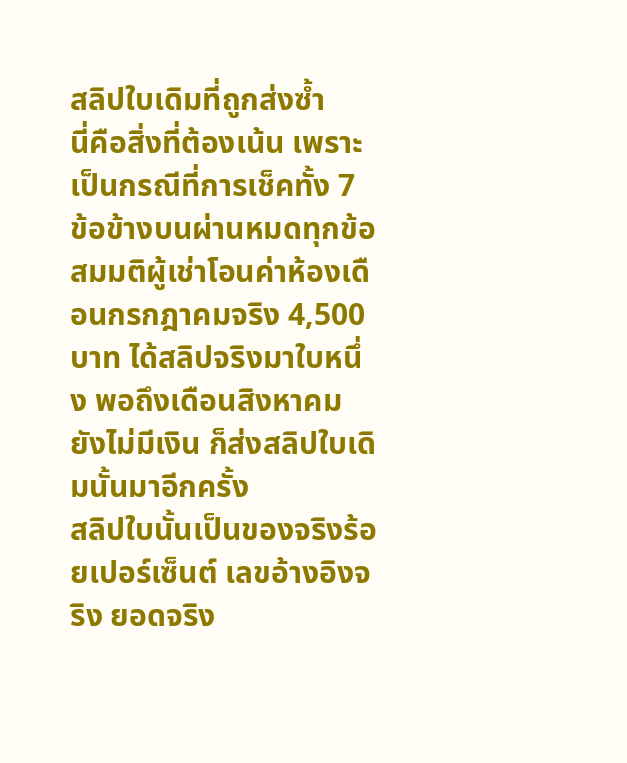สลิปใบเดิมที่ถูกส่งซ้ำ
นี่คือสิ่งที่ต้องเน้น เพราะเป็นกรณีที่การเช็คทั้ง 7 ข้อข้างบนผ่านหมดทุกข้อ
สมมติผู้เช่าโอนค่าห้องเดือนกรกฎาคมจริง 4,500 บาท ได้สลิปจริงมาใบหนึ่ง พอถึงเดือนสิงหาคมยังไม่มีเงิน ก็ส่งสลิปใบเดิมนั้นมาอีกครั้ง
สลิปใบนั้นเป็นของจริงร้อยเปอร์เซ็นต์ เลขอ้างอิงจริง ยอดจริง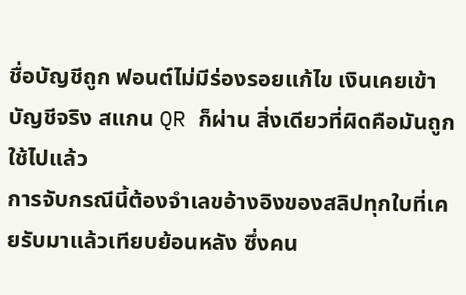ชื่อบัญชีถูก ฟอนต์ไม่มีร่องรอยแก้ไข เงินเคยเข้าบัญชีจริง สแกน QR ก็ผ่าน สิ่งเดียวที่ผิดคือมันถูกใช้ไปแล้ว
การจับกรณีนี้ต้องจำเลขอ้างอิงของสลิปทุกใบที่เคยรับมาแล้วเทียบย้อนหลัง ซึ่งคน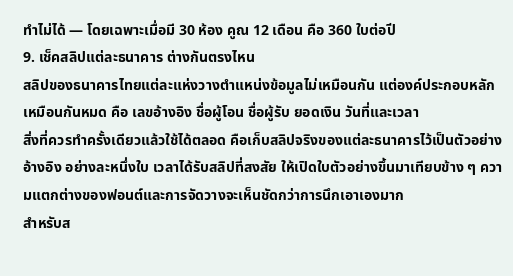ทำไม่ได้ — โดยเฉพาะเมื่อมี 30 ห้อง คูณ 12 เดือน คือ 360 ใบต่อปี
9. เช็คสลิปแต่ละธนาคาร ต่างกันตรงไหน
สลิปของธนาคารไทยแต่ละแห่งวางตำแหน่งข้อมูลไม่เหมือนกัน แต่องค์ประกอบหลักเหมือนกันหมด คือ เลขอ้างอิง ชื่อผู้โอน ชื่อผู้รับ ยอดเงิน วันที่และเวลา
สิ่งที่ควรทำครั้งเดียวแล้วใช้ได้ตลอด คือเก็บสลิปจริงของแต่ละธนาคารไว้เป็นตัวอย่างอ้างอิง อย่างละหนึ่งใบ เวลาได้รับสลิปที่สงสัย ให้เปิดใบตัวอย่างขึ้นมาเทียบข้าง ๆ ความแตกต่างของฟอนต์และการจัดวางจะเห็นชัดกว่าการนึกเอาเองมาก
สำหรับส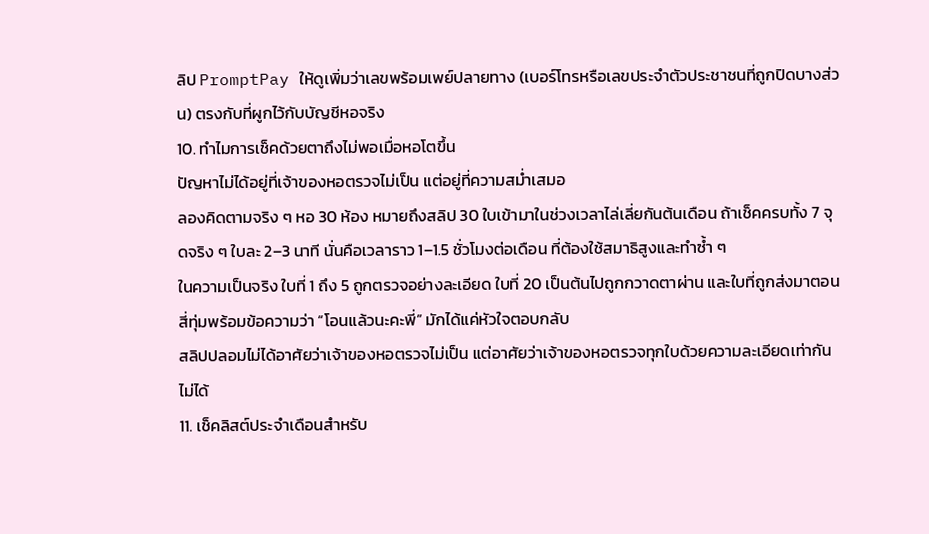ลิป PromptPay ให้ดูเพิ่มว่าเลขพร้อมเพย์ปลายทาง (เบอร์โทรหรือเลขประจำตัวประชาชนที่ถูกปิดบางส่วน) ตรงกับที่ผูกไว้กับบัญชีหอจริง
10. ทำไมการเช็คด้วยตาถึงไม่พอเมื่อหอโตขึ้น
ปัญหาไม่ได้อยู่ที่เจ้าของหอตรวจไม่เป็น แต่อยู่ที่ความสม่ำเสมอ
ลองคิดตามจริง ๆ หอ 30 ห้อง หมายถึงสลิป 30 ใบเข้ามาในช่วงเวลาไล่เลี่ยกันต้นเดือน ถ้าเช็คครบทั้ง 7 จุดจริง ๆ ใบละ 2–3 นาที นั่นคือเวลาราว 1–1.5 ชั่วโมงต่อเดือน ที่ต้องใช้สมาธิสูงและทำซ้ำ ๆ
ในความเป็นจริง ใบที่ 1 ถึง 5 ถูกตรวจอย่างละเอียด ใบที่ 20 เป็นต้นไปถูกกวาดตาผ่าน และใบที่ถูกส่งมาตอนสี่ทุ่มพร้อมข้อความว่า “โอนแล้วนะคะพี่” มักได้แค่หัวใจตอบกลับ
สลิปปลอมไม่ได้อาศัยว่าเจ้าของหอตรวจไม่เป็น แต่อาศัยว่าเจ้าของหอตรวจทุกใบด้วยความละเอียดเท่ากันไม่ได้
11. เช็คลิสต์ประจำเดือนสำหรับ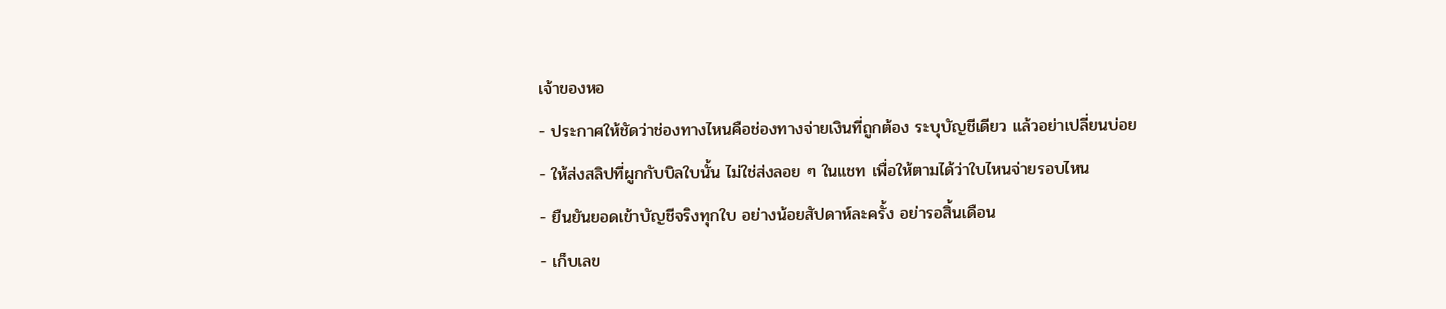เจ้าของหอ
- ประกาศให้ชัดว่าช่องทางไหนคือช่องทางจ่ายเงินที่ถูกต้อง ระบุบัญชีเดียว แล้วอย่าเปลี่ยนบ่อย
- ให้ส่งสลิปที่ผูกกับบิลใบนั้น ไม่ใช่ส่งลอย ๆ ในแชท เพื่อให้ตามได้ว่าใบไหนจ่ายรอบไหน
- ยืนยันยอดเข้าบัญชีจริงทุกใบ อย่างน้อยสัปดาห์ละครั้ง อย่ารอสิ้นเดือน
- เก็บเลข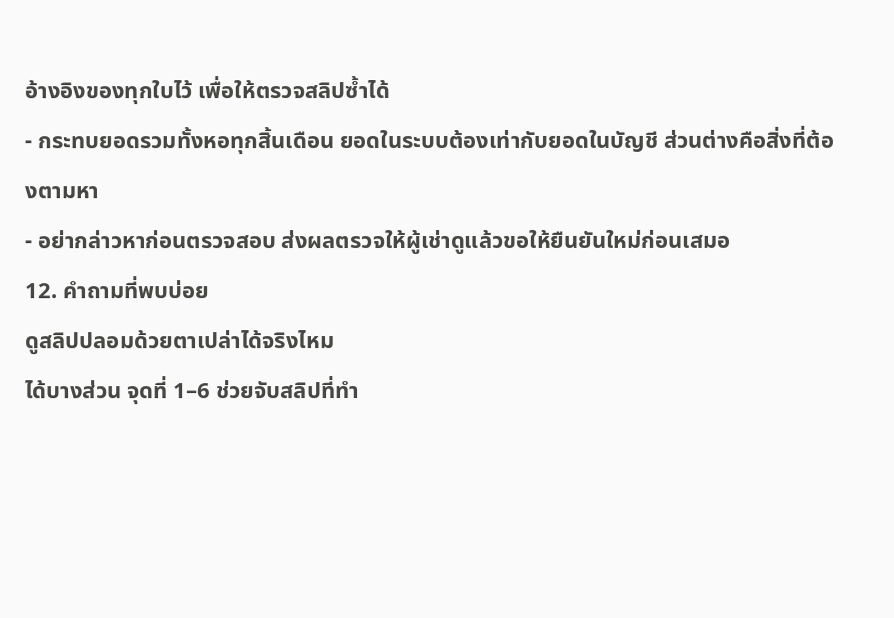อ้างอิงของทุกใบไว้ เพื่อให้ตรวจสลิปซ้ำได้
- กระทบยอดรวมทั้งหอทุกสิ้นเดือน ยอดในระบบต้องเท่ากับยอดในบัญชี ส่วนต่างคือสิ่งที่ต้องตามหา
- อย่ากล่าวหาก่อนตรวจสอบ ส่งผลตรวจให้ผู้เช่าดูแล้วขอให้ยืนยันใหม่ก่อนเสมอ
12. คำถามที่พบบ่อย
ดูสลิปปลอมด้วยตาเปล่าได้จริงไหม
ได้บางส่วน จุดที่ 1–6 ช่วยจับสลิปที่ทำ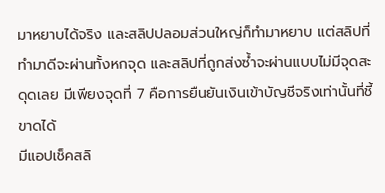มาหยาบได้จริง และสลิปปลอมส่วนใหญ่ก็ทำมาหยาบ แต่สลิปที่ทำมาดีจะผ่านทั้งหกจุด และสลิปที่ถูกส่งซ้ำจะผ่านแบบไม่มีจุดสะดุดเลย มีเพียงจุดที่ 7 คือการยืนยันเงินเข้าบัญชีจริงเท่านั้นที่ชี้ขาดได้
มีแอปเช็คสลิ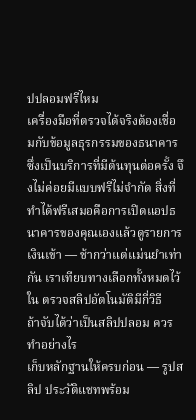ปปลอมฟรีไหม
เครื่องมือที่ตรวจได้จริงต้องเชื่อมกับข้อมูลธุรกรรมของธนาคาร ซึ่งเป็นบริการที่มีต้นทุนต่อครั้ง จึงไม่ค่อยมีแบบฟรีไม่จำกัด สิ่งที่ทำได้ฟรีเสมอคือการเปิดแอปธนาคารของคุณเองแล้วดูรายการเงินเข้า — ช้ากว่าแต่แม่นยำเท่ากัน เราเทียบทางเลือกทั้งหมดไว้ใน ตรวจสลิปอัตโนมัติมีกี่วิธี
ถ้าจับได้ว่าเป็นสลิปปลอม ควรทำอย่างไร
เก็บหลักฐานให้ครบก่อน — รูปสลิป ประวัติแชทพร้อม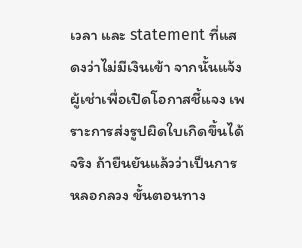เวลา และ statement ที่แสดงว่าไม่มีเงินเข้า จากนั้นแจ้งผู้เช่าเพื่อเปิดโอกาสชี้แจง เพราะการส่งรูปผิดใบเกิดขึ้นได้จริง ถ้ายืนยันแล้วว่าเป็นการหลอกลวง ขั้นตอนทาง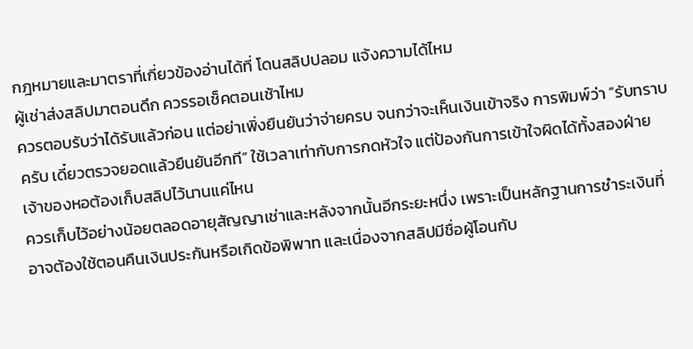กฎหมายและมาตราที่เกี่ยวข้องอ่านได้ที่ โดนสลิปปลอม แจ้งความได้ไหม
ผู้เช่าส่งสลิปมาตอนดึก ควรรอเช็คตอนเช้าไหม
ควรตอบรับว่าได้รับแล้วก่อน แต่อย่าเพิ่งยืนยันว่าจ่ายครบ จนกว่าจะเห็นเงินเข้าจริง การพิมพ์ว่า “รับทราบครับ เดี๋ยวตรวจยอดแล้วยืนยันอีกที” ใช้เวลาเท่ากับการกดหัวใจ แต่ป้องกันการเข้าใจผิดได้ทั้งสองฝ่าย
เจ้าของหอต้องเก็บสลิปไว้นานแค่ไหน
ควรเก็บไว้อย่างน้อยตลอดอายุสัญญาเช่าและหลังจากนั้นอีกระยะหนึ่ง เพราะเป็นหลักฐานการชำระเงินที่อาจต้องใช้ตอนคืนเงินประกันหรือเกิดข้อพิพาท และเนื่องจากสลิปมีชื่อผู้โอนกับ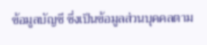ข้อมูลบัญชี ซึ่งเป็นข้อมูลส่วนบุคคลตาม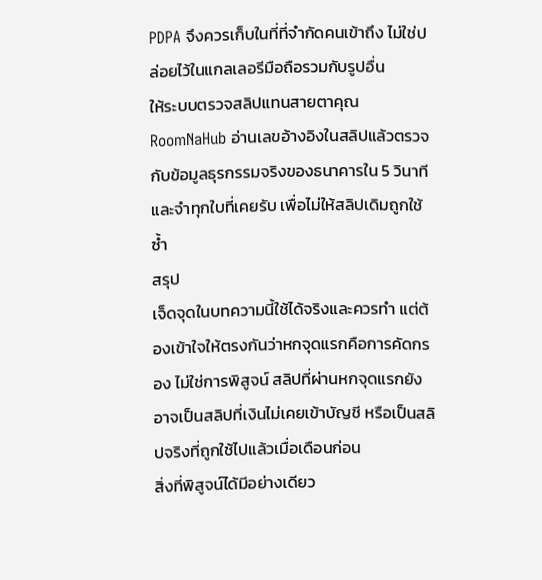PDPA จึงควรเก็บในที่ที่จำกัดคนเข้าถึง ไม่ใช่ปล่อยไว้ในแกลเลอรีมือถือรวมกับรูปอื่น
ให้ระบบตรวจสลิปแทนสายตาคุณ
RoomNaHub อ่านเลขอ้างอิงในสลิปแล้วตรวจกับข้อมูลธุรกรรมจริงของธนาคารใน 5 วินาที และจำทุกใบที่เคยรับ เพื่อไม่ให้สลิปเดิมถูกใช้ซ้ำ
สรุป
เจ็ดจุดในบทความนี้ใช้ได้จริงและควรทำ แต่ต้องเข้าใจให้ตรงกันว่าหกจุดแรกคือการคัดกรอง ไม่ใช่การพิสูจน์ สลิปที่ผ่านหกจุดแรกยังอาจเป็นสลิปที่เงินไม่เคยเข้าบัญชี หรือเป็นสลิปจริงที่ถูกใช้ไปแล้วเมื่อเดือนก่อน
สิ่งที่พิสูจน์ได้มีอย่างเดียว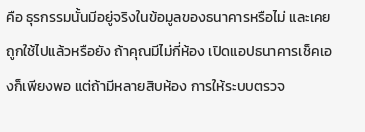คือ ธุรกรรมนั้นมีอยู่จริงในข้อมูลของธนาคารหรือไม่ และเคยถูกใช้ไปแล้วหรือยัง ถ้าคุณมีไม่กี่ห้อง เปิดแอปธนาคารเช็คเองก็เพียงพอ แต่ถ้ามีหลายสิบห้อง การให้ระบบตรวจ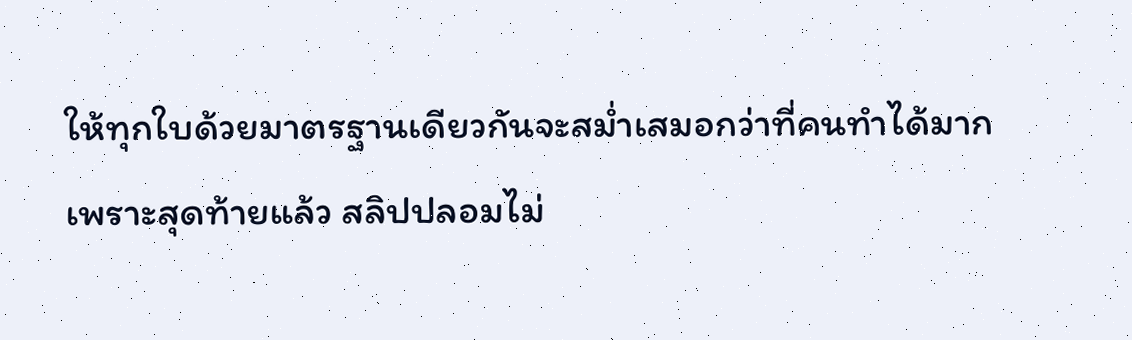ให้ทุกใบด้วยมาตรฐานเดียวกันจะสม่ำเสมอกว่าที่คนทำได้มาก
เพราะสุดท้ายแล้ว สลิปปลอมไม่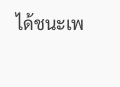ได้ชนะเพ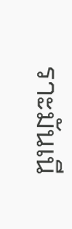ราะมันเนี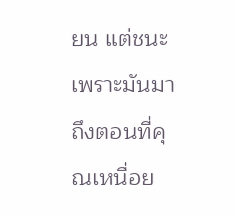ยน แต่ชนะเพราะมันมาถึงตอนที่คุณเหนื่อย